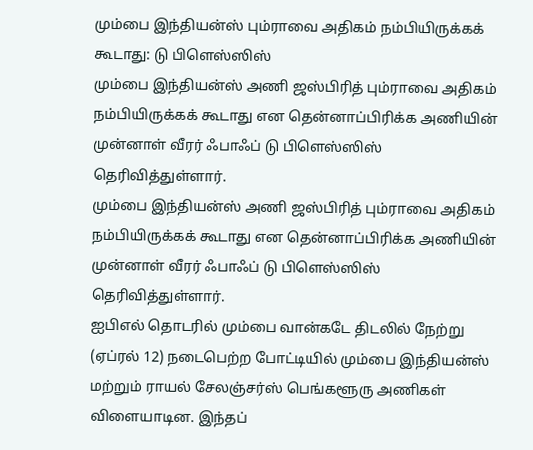மும்பை இந்தியன்ஸ் பும்ராவை அதிகம் நம்பியிருக்கக் கூடாது: டு பிளெஸ்ஸிஸ்
மும்பை இந்தியன்ஸ் அணி ஜஸ்பிரித் பும்ராவை அதிகம் நம்பியிருக்கக் கூடாது என தென்னாப்பிரிக்க அணியின் முன்னாள் வீரர் ஃபாஃப் டு பிளெஸ்ஸிஸ் தெரிவித்துள்ளார்.
மும்பை இந்தியன்ஸ் அணி ஜஸ்பிரித் பும்ராவை அதிகம் நம்பியிருக்கக் கூடாது என தென்னாப்பிரிக்க அணியின் முன்னாள் வீரர் ஃபாஃப் டு பிளெஸ்ஸிஸ் தெரிவித்துள்ளார்.
ஐபிஎல் தொடரில் மும்பை வான்கடே திடலில் நேற்று (ஏப்ரல் 12) நடைபெற்ற போட்டியில் மும்பை இந்தியன்ஸ் மற்றும் ராயல் சேலஞ்சர்ஸ் பெங்களூரு அணிகள் விளையாடின. இந்தப்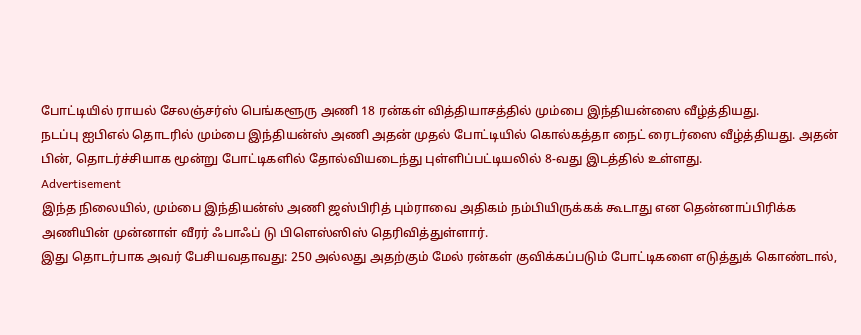போட்டியில் ராயல் சேலஞ்சர்ஸ் பெங்களூரு அணி 18 ரன்கள் வித்தியாசத்தில் மும்பை இந்தியன்ஸை வீழ்த்தியது.
நடப்பு ஐபிஎல் தொடரில் மும்பை இந்தியன்ஸ் அணி அதன் முதல் போட்டியில் கொல்கத்தா நைட் ரைடர்ஸை வீழ்த்தியது. அதன் பின், தொடர்ச்சியாக மூன்று போட்டிகளில் தோல்வியடைந்து புள்ளிப்பட்டியலில் 8-வது இடத்தில் உள்ளது.
Advertisement
இந்த நிலையில், மும்பை இந்தியன்ஸ் அணி ஜஸ்பிரித் பும்ராவை அதிகம் நம்பியிருக்கக் கூடாது என தென்னாப்பிரிக்க அணியின் முன்னாள் வீரர் ஃபாஃப் டு பிளெஸ்ஸிஸ் தெரிவித்துள்ளார்.
இது தொடர்பாக அவர் பேசியவதாவது: 250 அல்லது அதற்கும் மேல் ரன்கள் குவிக்கப்படும் போட்டிகளை எடுத்துக் கொண்டால்,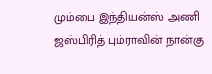மும்பை இந்தியன்ஸ் அணி ஜஸ்பிரித் பும்ராவின் நான்கு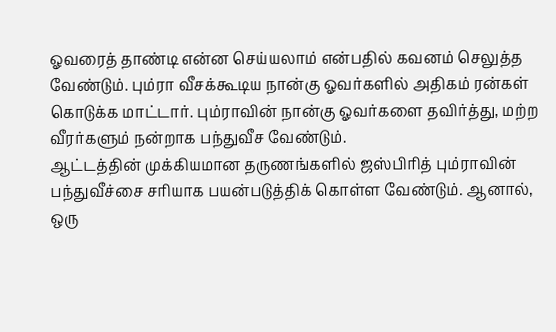ஓவரைத் தாண்டி என்ன செய்யலாம் என்பதில் கவனம் செலுத்த வேண்டும். பும்ரா வீசக்கூடிய நான்கு ஓவர்களில் அதிகம் ரன்கள் கொடுக்க மாட்டார். பும்ராவின் நான்கு ஓவர்களை தவிர்த்து, மற்ற வீரர்களும் நன்றாக பந்துவீச வேண்டும்.
ஆட்டத்தின் முக்கியமான தருணங்களில் ஜஸ்பிரித் பும்ராவின் பந்துவீச்சை சரியாக பயன்படுத்திக் கொள்ள வேண்டும். ஆனால், ஒரு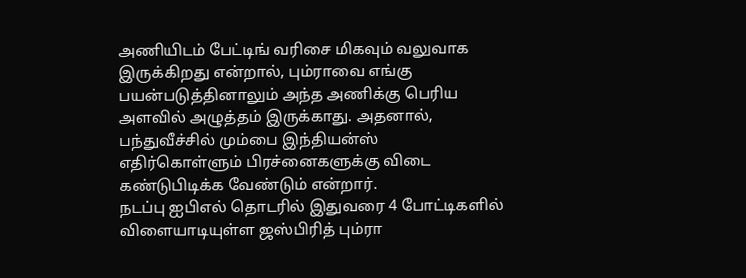அணியிடம் பேட்டிங் வரிசை மிகவும் வலுவாக இருக்கிறது என்றால், பும்ராவை எங்கு பயன்படுத்தினாலும் அந்த அணிக்கு பெரிய அளவில் அழுத்தம் இருக்காது. அதனால், பந்துவீச்சில் மும்பை இந்தியன்ஸ் எதிர்கொள்ளும் பிரச்னைகளுக்கு விடை கண்டுபிடிக்க வேண்டும் என்றார்.
நடப்பு ஐபிஎல் தொடரில் இதுவரை 4 போட்டிகளில் விளையாடியுள்ள ஜஸ்பிரித் பும்ரா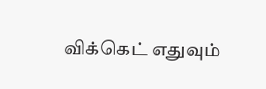விக்கெட் எதுவும்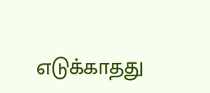எடுக்காதது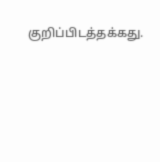குறிப்பிடத்தக்கது.